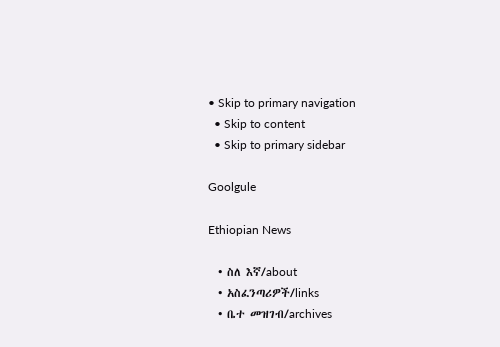• Skip to primary navigation
  • Skip to content
  • Skip to primary sidebar

Goolgule

Ethiopian News

  • ስለ እኛ/about
  • አስፈንጣሪዎች/links
  • ቤተ መዝገብ/archives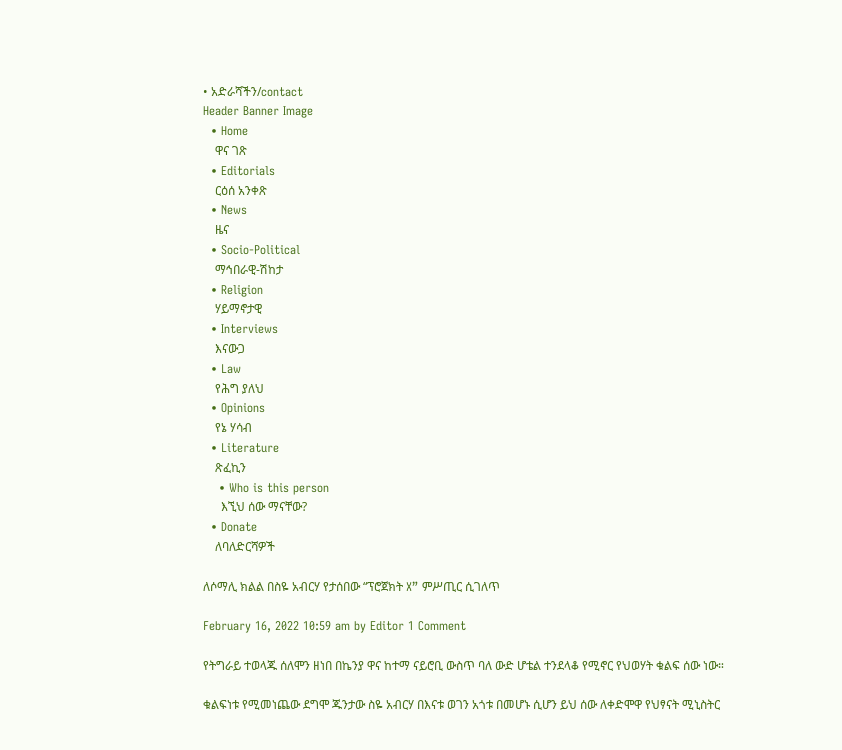• አድራሻችን/contact
Header Banner Image
  • Home
    ዋና ገጽ
  • Editorials
    ርዕሰ አንቀጽ
  • News
    ዜና
  • Socio-Political
    ማኅበራዊ-ሽከታ
  • Religion
    ሃይማኖታዊ
  • Interviews
    እናውጋ
  • Law
    የሕግ ያለህ
  • Opinions
    የኔ ሃሳብ
  • Literature
    ጽፈኪን
    • Who is this person
      እኚህ ሰው ማናቸው?
  • Donate
    ለባለድርሻዎች

ለሶማሊ ክልል በስዬ አብርሃ የታሰበው “ፕሮጀክት X” ምሥጢር ሲገለጥ

February 16, 2022 10:59 am by Editor 1 Comment

የትግራይ ተወላጁ ሰለሞን ዘነበ በኬንያ ዋና ከተማ ናይሮቢ ውስጥ ባለ ውድ ሆቴል ተንደላቆ የሚኖር የህወሃት ቁልፍ ሰው ነው።

ቁልፍነቱ የሚመነጨው ደግሞ ጁንታው ስዬ አብርሃ በእናቱ ወገን አጎቱ በመሆኑ ሲሆን ይህ ሰው ለቀድሞዋ የህፃናት ሚኒስትር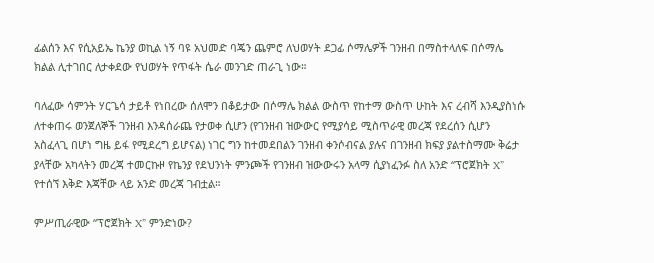ፊልሰን እና የሲአይኤ ኬንያ ወኪል ነኝ ባዩ አህመድ ባጄን ጨምሮ ለህወሃት ደጋፊ ሶማሌዎች ገንዘብ በማስተላለፍ በሶማሌ ክልል ሊተገበር ለታቀደው የህወሃት የጥፋት ሴራ መንገድ ጠራጊ ነው።

ባለፈው ሳምንት ሃርጌሳ ታይቶ የነበረው ሰለሞን በቆይታው በሶማሌ ክልል ውስጥ የከተማ ውስጥ ሁከት እና ረብሻ እንዲያስነሱ ለተቀጠሩ ወንጀለኞች ገንዘብ እንዳሰራጨ የታወቀ ሲሆን (የገንዘብ ዝውውር የሚያሳይ ሚስጥራዊ መረጃ የደረሰን ሲሆን አስፈላጊ በሆነ ግዜ ይፋ የሚደረግ ይሆናል) ነገር ግን ከተመደበልን ገንዘብ ቀንሶብናል ያሉና በገንዘብ ክፍያ ያልተስማሙ ቅሬታ ያላቸው አካላትን መረጃ ተመርኩዞ የኬንያ የደህንነት ምንጮች የገንዘብ ዝውውሩን አላማ ሲያነፈንፉ ስለ አንድ “ፕሮጀክት X” የተሰኘ እቅድ እጃቸው ላይ አንድ መረጃ ገብቷል።

ምሥጢራዊው “ፕሮጀክት X” ምንድነው?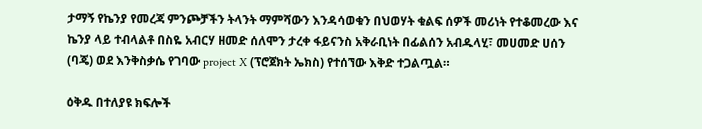ታማኝ የኬንያ የመረጃ ምንጮቻችን ትላንት ማምሻውን እንዳሳወቁን በህወሃት ቁልፍ ሰዎች መሪነት የተቆመረው እና ኬንያ ላይ ተብላልቶ በስዬ አብርሃ ዘመድ ሰለሞን ታረቀ ፋይናንስ አቅራቢነት በፊልሰን አብዱላሂ፣ መሀመድ ሀሰን (ባጄ) ወደ እንቅስቃሴ የገባው project X (ፕሮጀክት ኤክስ) የተሰኘው እቅድ ተጋልጧል።

ዕቅዱ በተለያዩ ክፍሎች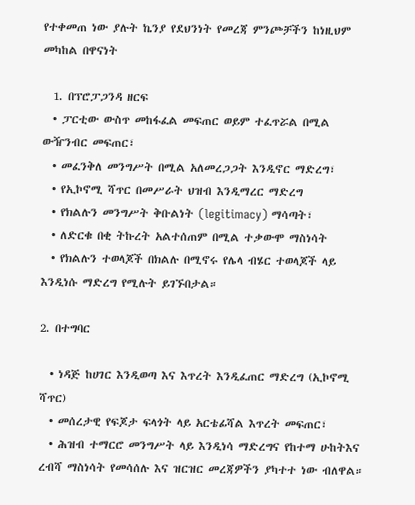የተቀመጠ ነው ያሉት ኬንያ የደህንነት የመረጃ ምንጮቻችን ከነዚህም መካከል በዋናነት

  1. በፕሮፓጋንዳ ዘርፍ
  • ፓርቲው ውስጥ መከፋፈል መፍጠር ወይም ተፈጥሯል በሚል ውዥንብር መፍጠር፣
  • መፈንቅለ መንግሥት በሚል አለመረጋጋት እንዲኖር ማድረግ፣
  • የኢኮኖሚ ሻጥር በመሥራት ህዝብ እንዲማረር ማድረግ
  • የክልሉን መንግሥት ቅቡልነት (legitimacy) ማሳጣት፣
  • ለድርቁ በቂ ትኩረት አልተሰጠም በሚል ተቃውሞ ማስነሳት
  • የክልሉን ተወላጆች በክልሉ በሚኖሩ የሌላ ብሄር ተወላጆች ላይ እንዲነሱ ማድረግ የሚሉት ይገኙበታል።

2. በተግባር

  • ነዳጅ ከሀገር እንዲወጣ እና እጥረት እንዲፈጠር ማድረግ (ኢኮኖሚ ሻጥር)
  • መሰረታዊ የፍጆታ ፍላጎት ላይ አርቴፊሻል እጥረት መፍጠር፣
  • ሕዝብ ተማርሮ መንግሥት ላይ እንዲነሳ ማድረግና የከተማ ሁከትእና ረብሻ ማስነሳት የመሳሰሉ እና ዝርዝር መረጃዎችን ያካተተ ነው ብለዋል።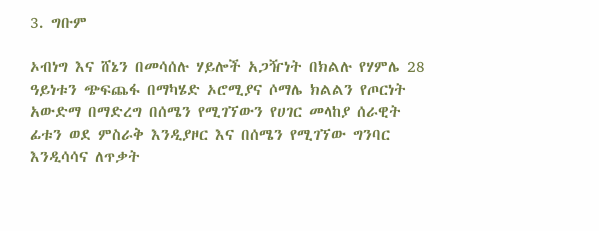3. ግቡም

ኦብነግ እና ሸኔን በመሳሰሉ ሃይሎች አጋዥነት በክልሉ የሃምሌ 28 ዓይነቱን ጭፍጨፋ በማካሄድ ኦሮሚያና ሶማሌ ክልልን የጦርነት አውድማ በማድረግ በሰሜን የሚገኘውን የሀገር መላከያ ሰራዊት ፊቱን ወደ ምስራቅ እንዲያዞር እና በሰሜን የሚገኘው ግንባር እንዲሳሳና ለጥቃት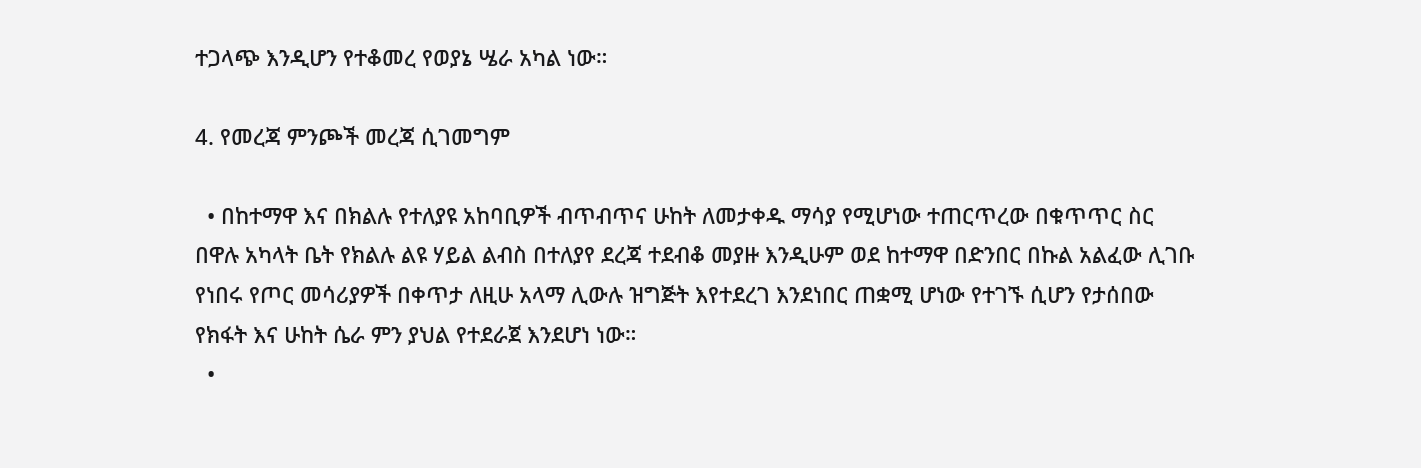ተጋላጭ እንዲሆን የተቆመረ የወያኔ ሤራ አካል ነው።

4. የመረጃ ምንጮች መረጃ ሲገመግም

  • በከተማዋ እና በክልሉ የተለያዩ አከባቢዎች ብጥብጥና ሁከት ለመታቀዱ ማሳያ የሚሆነው ተጠርጥረው በቁጥጥር ስር በዋሉ አካላት ቤት የክልሉ ልዩ ሃይል ልብስ በተለያየ ደረጃ ተደብቆ መያዙ እንዲሁም ወደ ከተማዋ በድንበር በኩል አልፈው ሊገቡ የነበሩ የጦር መሳሪያዎች በቀጥታ ለዚሁ አላማ ሊውሉ ዝግጅት እየተደረገ እንደነበር ጠቋሚ ሆነው የተገኙ ሲሆን የታሰበው የክፋት እና ሁከት ሴራ ምን ያህል የተደራጀ እንደሆነ ነው።
  •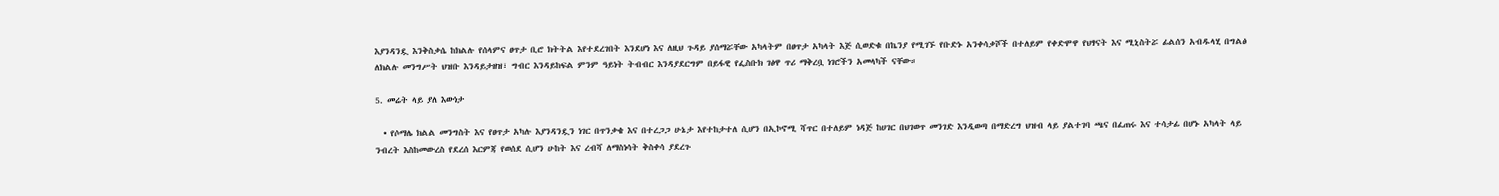እያንዳንዷ እንቅስቃሴ ከክልሉ የሰላምና ፀጥታ ቢሮ ክትትል እየተደረገበት እንደሆነ እና ለዚህ ጉዳይ ያሰማሯቸው አካላትም በፀጥታ አካላት እጅ ሲወድቁ በኬንያ የሚገኙ የቡድኑ አንቀሳቃሾች በተለይም የቀድሞዋ የህፃናት እና ሚኒስትሯ ፊልሰን አብዱላሂ በግልፅ ለክልሉ መንግሥት ህዝቡ እንዳይታዘዝ፣ ግብር እንዳይከፍል ምንም ዓይነት ትብብር እንዳያደርግም በይፋዊ የፌስቡክ ገፅዋ ጥሪ ማቅረቧ ነገሮችን አመላካች ናቸው።

5. መሬት ላይ ያለ እውነታ

  • የሶማሌ ክልል መንግስት እና የፀጥታ አካሉ እያንዳንዷን ነገር በጥንቃቄ እና በተረጋጋ ሁኔታ እየተከታተለ ሲሆን በኢኮኖሚ ሻጥር በተለይም ነዳጅ ከሀገር በህገወጥ መንገድ እንዲወጣ በማድረግ ህዝብ ላይ ያልተገባ ጫና በፈጠሩ እና ተሳታፊ በሆኑ አካላት ላይ ንብረት እስከመውረስ የደረሰ እርምጃ የወሰደ ሲሆን ሁከት እና ረብሻ ለማስነሳት ቅስቀሳ ያደረጉ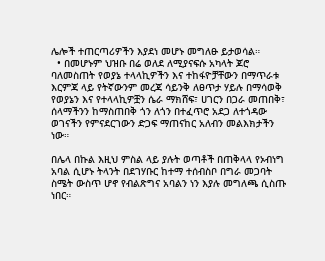ሌሎች ተጠርጣሪዎችን እያደነ መሆኑ መግለፁ ይታወሳል።
  • በመሆኑም ህዝቡ በሬ ወለደ ለሚያናፍሱ አካላት ጆሮ ባለመስጠት የወያኔ ተላላኪዎችን እና ተከፋዮቻቸውን በማጥራቱ እርምጃ ላይ የትኛውንም መረጃ ሳይንቅ ለፀጥታ ሃይሉ በማሳወቅ የወያኔን እና የተላላኪዎቿን ሴራ ማክሸፍ፣ ሀገርን በጋራ መጠበቅ፣ ሰላማችንን ከማስጠበቅ ጎን ለጎን በተፈጥሮ አደጋ ለተጎዳው ወገናችን የምናደርገውን ድጋፍ ማጠናከር አለብን መልእክታችን ነው።

በሌላ በኩል እዚህ ምስል ላይ ያሉት ወጣቶች በጠቅላላ የኦብነግ አባል ሲሆኑ ትላንት በደገሃቡር ከተማ ተሰብስቦ በግራ መጋባት ስሜት ውስጥ ሆኖ የብልጽግና አባልን ነን እያሉ መግለጫ ሲስጡ ነበር።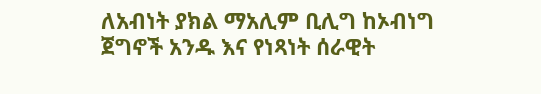ለአብነት ያክል ማአሊም ቢሊግ ከኦብነግ ጀግኖች አንዱ እና የነጻነት ሰራዊት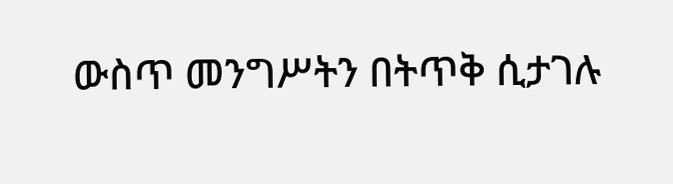ውስጥ መንግሥትን በትጥቅ ሲታገሉ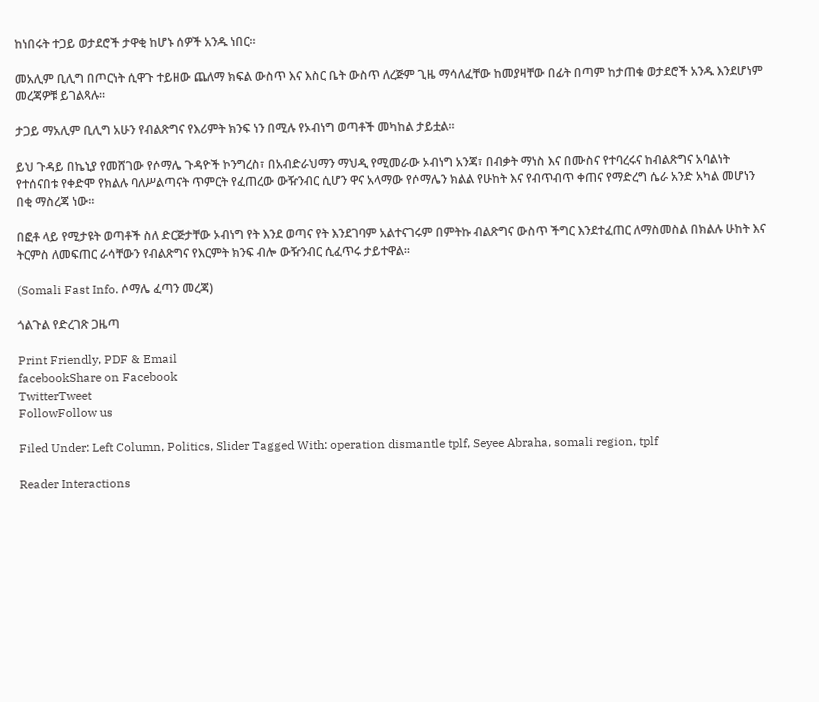ከነበሩት ተጋይ ወታደሮች ታዋቂ ከሆኑ ሰዎች አንዱ ነበር።

መአሊም ቢሊግ በጦርነት ሲዋጉ ተይዘው ጨለማ ክፍል ውስጥ እና እስር ቤት ውስጥ ለረጅም ጊዜ ማሳለፈቸው ከመያዛቸው በፊት በጣም ከታጠቁ ወታደሮች አንዱ እንደሆነም መረጃዎቹ ይገልጻሉ።

ታጋይ ማአሊም ቢሊግ አሁን የብልጽግና የእሪምት ክንፍ ነን በሚሉ የኦብነግ ወጣቶች መካከል ታይቷል።

ይህ ጉዳይ በኬኒያ የመሸገው የሶማሌ ጉዳዮች ኮንግረስ፣ በአብድራህማን ማህዲ የሚመራው ኦብነግ አንጃ፣ በብቃት ማነስ እና በሙስና የተባረሩና ከብልጽግና አባልነት የተሰናበቱ የቀድሞ የክልሉ ባለሥልጣናት ጥምርት የፈጠረው ውዥንብር ሲሆን ዋና አላማው የሶማሌን ክልል የሁከት እና የብጥብጥ ቀጠና የማድረግ ሴራ አንድ አካል መሆነን በቂ ማስረጃ ነው።

በፎቶ ላይ የሚታዩት ወጣቶች ስለ ድርጅታቸው ኦብነግ የት እንደ ወጣና የት እንደገባም አልተናገሩም በምትኩ ብልጽግና ውስጥ ችግር እንደተፈጠር ለማስመስል በክልሉ ሁከት እና ትርምስ ለመፍጠር ራሳቸውን የብልጽግና የእርምት ክንፍ ብሎ ውዥንብር ሲፈጥሩ ታይተዋል።

(Somali Fast Info. ሶማሌ ፈጣን መረጃ)

ጎልጉል የድረገጽ ጋዜጣ

Print Friendly, PDF & Email
facebookShare on Facebook
TwitterTweet
FollowFollow us

Filed Under: Left Column, Politics, Slider Tagged With: operation dismantle tplf, Seyee Abraha, somali region, tplf

Reader Interactions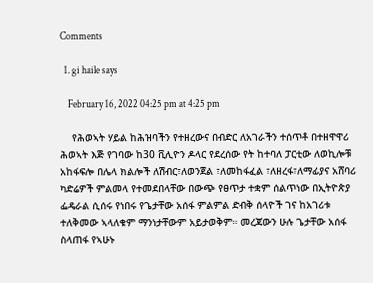Comments

  1. gi haile says

    February 16, 2022 04:25 pm at 4:25 pm

    የሕወኣት ሃይል ከሕዝባችን የተዘረውና በብድር ለአገራችን ተሰጥቶ በተዘዋዋሪ ሕወኣት እጅ የገባው ከ30 ቪሊዮን ዶላር የደረሰው የት ከተባለ ፓርቲው ለወኪሎቹ አከፋፍሎ በሌላ ክልሎች ለሽብር፣ለወንጀል ፣ለመከፋፈል ፣ለዘረፋ፣ለማፊያና አሸባሪ ካድሬዎች ምልመላ የተመደበላቸው በውጭ የፀጥታ ተቋም ሰልጥነው በኢትዮጵያ ፌዴራል ሲሰሩ የነበሩ የጌታቸው አሰፋ ምልምል ድብቅ ሰላዮች ገና ከአገሪቱ ተለቅመው ኣላለቁም ማንነታቸውም አይታወቅም። መረጃውን ሁሉ ጌታቸው አሰፋ ስላጠፋ የኣሁኑ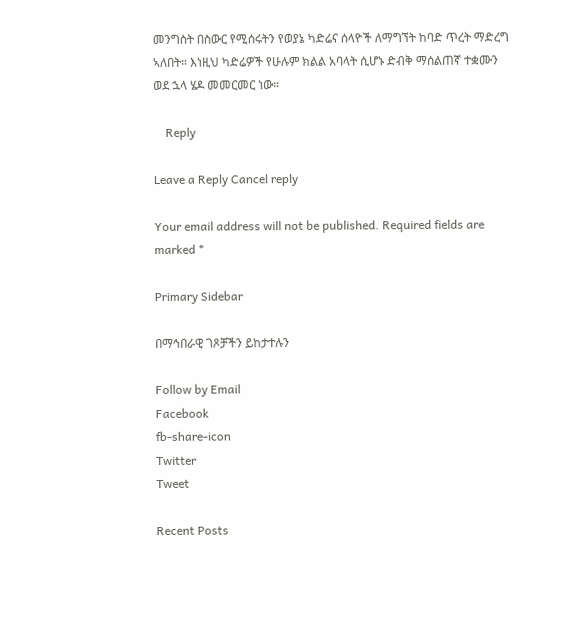መንግስት በስውር የሚሰሩትን የወያኔ ካድሬና ሰላዮች ለማግኘት ከባድ ጥረት ማድረግ ኣለበት። እነዚህ ካድሬዎች የሁሉም ክልል አባላት ሲሆኑ ድብቅ ማሰልጠኛ ተቋሙን ወደ ኋላ ሄዶ መመርመር ነው።

    Reply

Leave a Reply Cancel reply

Your email address will not be published. Required fields are marked *

Primary Sidebar

በማኅበራዊ ገጾቻችን ይከታተሉን

Follow by Email
Facebook
fb-share-icon
Twitter
Tweet

Recent Posts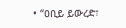• “ዐቢይ ይውረድ፣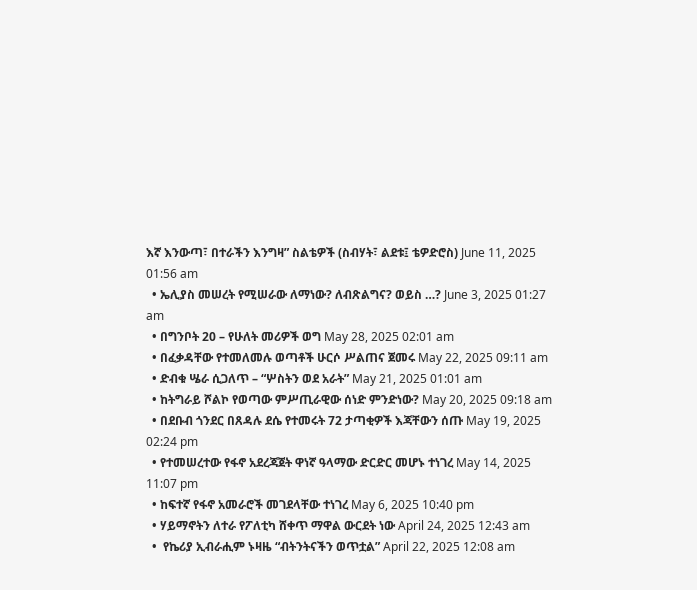እኛ እንውጣ፣ በተራችን እንግዛ” ስልቴዎች (ስብሃት፣ ልደቱ፤ ቴዎድሮስ) June 11, 2025 01:56 am
  • ኤሊያስ መሠረት የሚሠራው ለማነው? ለብጽልግና? ወይስ …? June 3, 2025 01:27 am
  • በግንቦት 20 – የሁለት መሪዎች ወግ May 28, 2025 02:01 am
  • በፈቃዳቸው የተመለመሉ ወጣቶች ሁርሶ ሥልጠና ጀመሩ May 22, 2025 09:11 am
  • ድብቁ ሤራ ሲጋለጥ – “ሦስትን ወደ አራት” May 21, 2025 01:01 am
  • ከትግራይ ሾልኮ የወጣው ምሥጢራዊው ሰነድ ምንድነው? May 20, 2025 09:18 am
  • በደቡብ ጎንደር በጸዳሉ ደሴ የተመሩት 72 ታጣቂዎች እጃቸውን ሰጡ May 19, 2025 02:24 pm
  • የተመሠረተው የፋኖ አደረጃጀት ዋነኛ ዓላማው ድርድር መሆኑ ተነገረ May 14, 2025 11:07 pm
  • ከፍተኛ የፋኖ አመራሮች መገደላቸው ተነገረ May 6, 2025 10:40 pm
  • ሃይማኖትን ለተራ የፖለቲካ ሸቀጥ ማዋል ውርደት ነው April 24, 2025 12:43 am
  •  የኬሪያ ኢብራሒም ኑዛዜ “ብትንትናችን ወጥቷል” April 22, 2025 12:08 am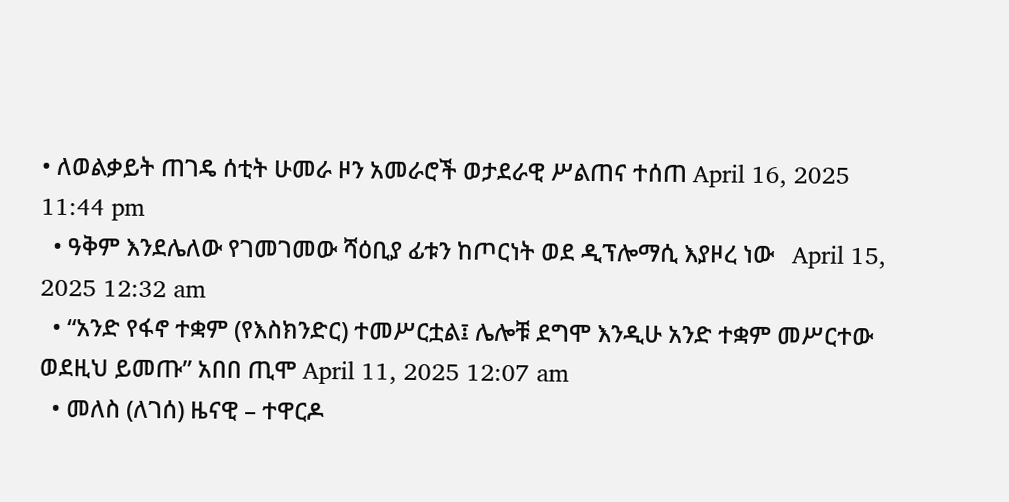• ለወልቃይት ጠገዴ ሰቲት ሁመራ ዞን አመራሮች ወታደራዊ ሥልጠና ተሰጠ April 16, 2025 11:44 pm
  • ዓቅም እንደሌለው የገመገመው ሻዕቢያ ፊቱን ከጦርነት ወደ ዲፕሎማሲ እያዞረ ነው   April 15, 2025 12:32 am
  • “አንድ የፋኖ ተቋም (የእስክንድር) ተመሥርቷል፤ ሌሎቹ ደግሞ እንዲሁ አንድ ተቋም መሥርተው ወደዚህ ይመጡ” አበበ ጢሞ April 11, 2025 12:07 am
  • መለስ (ለገሰ) ዜናዊ – ተዋርዶ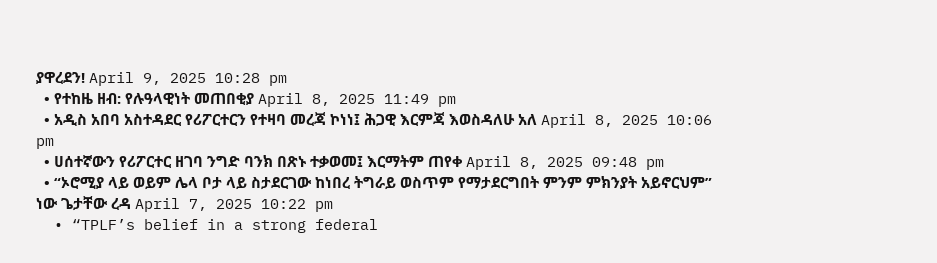ያዋረደን! April 9, 2025 10:28 pm
  • የተከዜ ዘብ: የሉዓላዊነት መጠበቂያ April 8, 2025 11:49 pm
  • አዲስ አበባ አስተዳደር የሪፖርተርን የተዛባ መረጃ ኮነነ፤ ሕጋዊ እርምጃ እወስዳለሁ አለ April 8, 2025 10:06 pm
  • ሀሰተኛውን የሪፖርተር ዘገባ ንግድ ባንክ በጽኑ ተቃወመ፤ እርማትም ጠየቀ April 8, 2025 09:48 pm
  • “ኦሮሚያ ላይ ወይም ሌላ ቦታ ላይ ስታደርገው ከነበረ ትግራይ ወስጥም የማታደርግበት ምንም ምክንያት አይኖርህም” ነው ጌታቸው ረዳ April 7, 2025 10:22 pm
  • “TPLF’s belief in a strong federal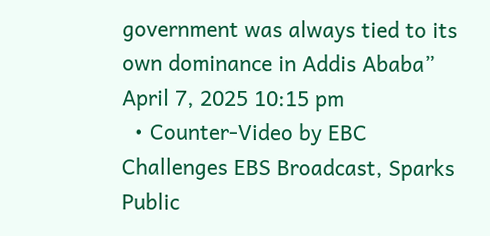government was always tied to its own dominance in Addis Ababa” April 7, 2025 10:15 pm
  • Counter-Video by EBC Challenges EBS Broadcast, Sparks Public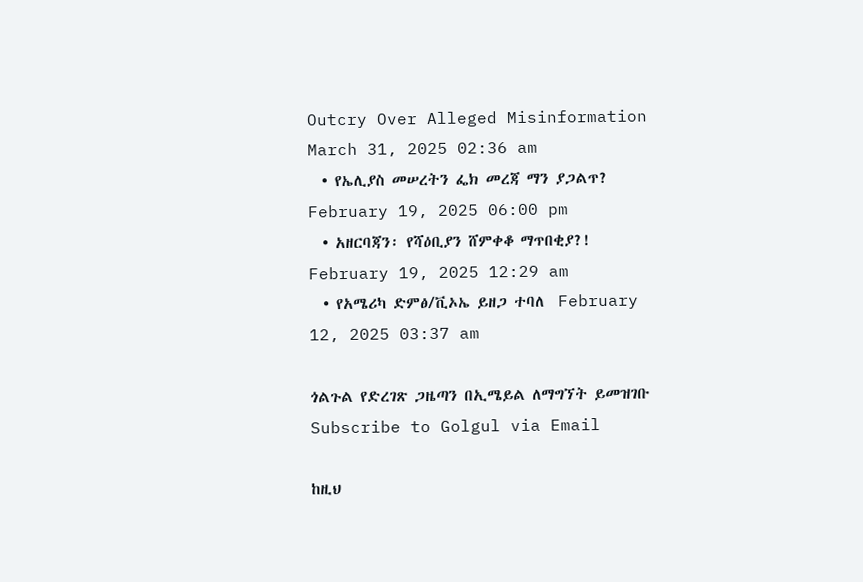Outcry Over Alleged Misinformation March 31, 2025 02:36 am
  • የኤሊያስ መሠረትን ፌክ መረጃ ማን ያጋልጥ? February 19, 2025 06:00 pm
  • አዘርባጃን፡ የሻዕቢያን ሸምቀቆ ማጥበቂያ?! February 19, 2025 12:29 am
  • የአሜሪካ ድምፅ/ቪኦኤ ይዘጋ ተባለ  February 12, 2025 03:37 am

ጎልጉል የድረገጽ ጋዜጣን በኢሜይል ለማግኘት ይመዝገቡ Subscribe to Golgul via Email

ከዚህ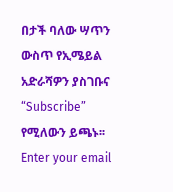በታች ባለው ሣጥን ውስጥ የኢሜይል አድራሻዎን ያስገቡና “Subscribe” የሚለውን ይጫኑ፡፡
Enter your email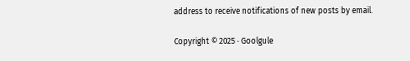address to receive notifications of new posts by email.

Copyright © 2025 · Goolgule